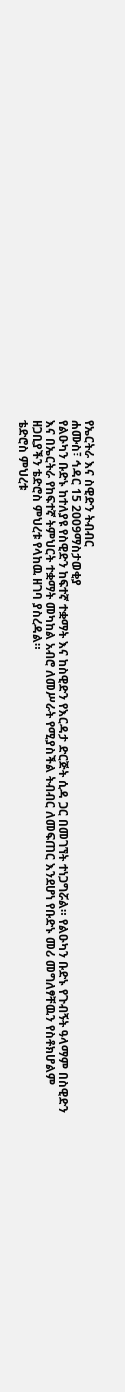የኤርትራ እና ስዊድን ትብብር
ሐሙስ፣ ኅዳር 15 2009ማስታወቂያ
የልዑካን ቡድኑ ከተለያዩ የስዊድን ከፍተኛ ተቋማት እና ከስዊድን የእርዳታ ድርጅት ሲዳ ጋር በመገኘት ተነጋግሯል። የልዑካን ቡድኑ የጉብኝት ዓላማም በስዊድን እና በኤርትራ የከፍተኛ ትምህርት ተቋማት መካከል አብሮ ለመሥራት የሚያስችል ትብብር ለመፍጠር እንደሆነ የቡድኑ መሪ መግለፃቸዉን የስቶክሆልም ዘጋቢያችን ቴድሮስ ምህረቱ የላከዉ ዘገባ ያስረዳል።
ቴድሮስ ምህረቱ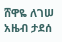ሸዋዬ ለገሠ
አዜብ ታደሰ